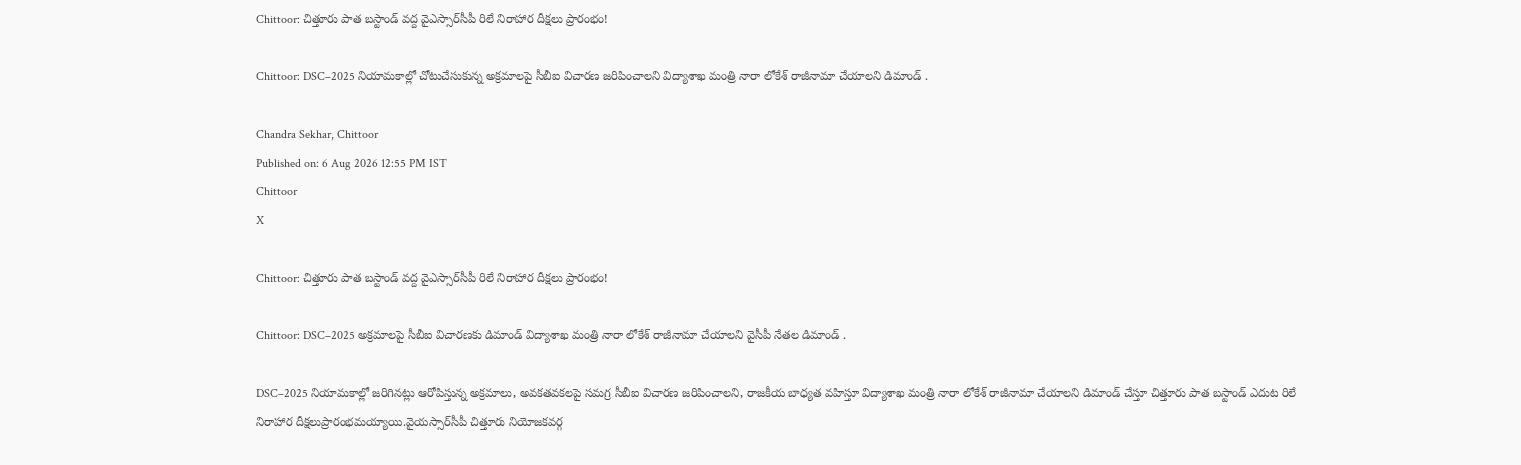Chittoor: చిత్తూరు పాత బస్టాండ్ వద్ద వైఎస్సార్‌సీపీ రిలే నిరాహార దీక్షలు ప్రారంభం!

Chittoor: DSC–2025 నియామకాల్లో చోటుచేసుకున్న అక్రమాలపై సీబీఐ విచారణ జరిపించాలని విద్యాశాఖ మంత్రి నారా లోకేశ్ రాజీనామా చేయాలని డిమాండ్ .

Chandra Sekhar, Chittoor
Published on: 6 Aug 2026 12:55 PM IST
Chittoor
X

Chittoor: చిత్తూరు పాత బస్టాండ్ వద్ద వైఎస్సార్‌సీపీ రిలే నిరాహార దీక్షలు ప్రారంభం!

Chittoor: DSC–2025 అక్రమాలపై సీబీఐ విచారణకు డిమాండ్ విద్యాశాఖ మంత్రి నారా లోకేశ్ రాజీనామా చేయాలని వైసీపీ నేతల డిమాండ్ .

DSC–2025 నియామకాల్లో జరిగినట్లు ఆరోపిస్తున్న అక్రమాలు, అవకతవకలపై సమగ్ర సీబీఐ విచారణ జరిపించాలని, రాజకీయ బాధ్యత వహిస్తూ విద్యాశాఖ మంత్రి నారా లోకేశ్ రాజీనామా చేయాలని డిమాండ్ చేస్తూ చిత్తూరు పాత బస్టాండ్ ఎదుట రిలే నిరాహార దీక్షలుప్రారంభమయ్యాయి.వైయస్సార్‌సీపీ చిత్తూరు నియోజకవర్గ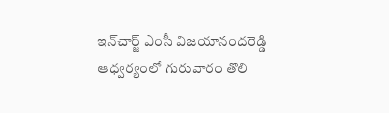ఇన్‌చార్జ్ ఎంసీ విజయానందరెడ్డి ఆధ్వర్యంలో గురువారం తొలి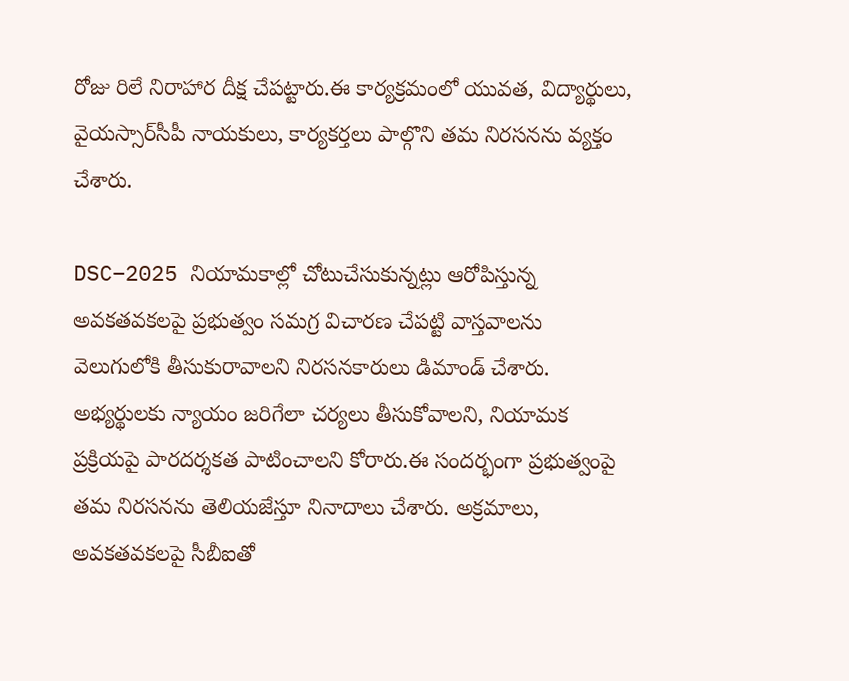రోజు రిలే నిరాహార దీక్ష చేపట్టారు.ఈ కార్యక్రమంలో యువత, విద్యార్థులు, వైయస్సార్‌సీపీ నాయకులు, కార్యకర్తలు పాల్గొని తమ నిరసనను వ్యక్తం చేశారు.

DSC–2025 నియామకాల్లో చోటుచేసుకున్నట్లు ఆరోపిస్తున్న అవకతవకలపై ప్రభుత్వం సమగ్ర విచారణ చేపట్టి వాస్తవాలను వెలుగులోకి తీసుకురావాలని నిరసనకారులు డిమాండ్ చేశారు. అభ్యర్థులకు న్యాయం జరిగేలా చర్యలు తీసుకోవాలని, నియామక ప్రక్రియపై పారదర్శకత పాటించాలని కోరారు.ఈ సందర్భంగా ప్రభుత్వంపై తమ నిరసనను తెలియజేస్తూ నినాదాలు చేశారు. అక్రమాలు, అవకతవకలపై సీబీఐతో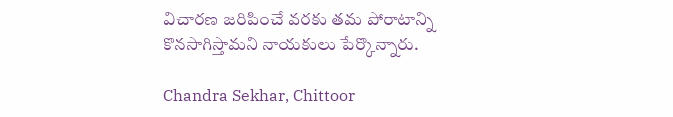విచారణ జరిపించే వరకు తమ పోరాటాన్ని కొనసాగిస్తామని నాయకులు పేర్కొన్నారు.

Chandra Sekhar, Chittoor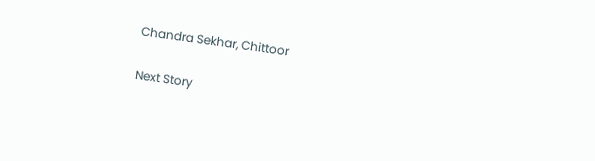Chandra Sekhar, Chittoor

Next Story